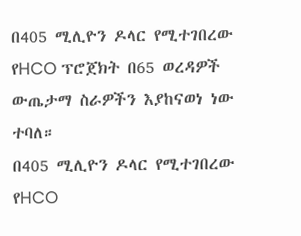በ405 ሚሊዮን ዶላር የሚተገበረው የHCO ፕሮጀክት በ65 ወረዳዎች ውጤታማ ስራዎችን እያከናወነ ነው ተባለ።
በ405 ሚሊዮን ዶላር የሚተገበረው የHCO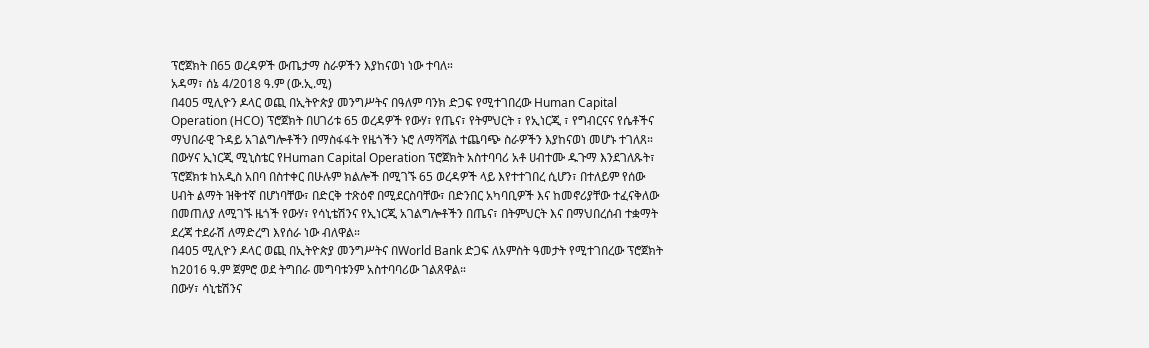ፕሮጀክት በ65 ወረዳዎች ውጤታማ ስራዎችን እያከናወነ ነው ተባለ።
አዳማ፣ ሰኔ 4/2018 ዓ.ም (ው.ኢ.ሚ)
በ405 ሚሊዮን ዶላር ወጪ በኢትዮጵያ መንግሥትና በዓለም ባንክ ድጋፍ የሚተገበረው Human Capital Operation (HCO) ፕሮጀክት በሀገሪቱ 65 ወረዳዎች የውሃ፣ የጤና፣ የትምህርት ፣ የኢነርጂ ፣ የግብርናና የሴቶችና ማህበራዊ ጉዳይ አገልግሎቶችን በማስፋፋት የዜጎችን ኑሮ ለማሻሻል ተጨባጭ ስራዎችን እያከናወነ መሆኑ ተገለጸ።
በውሃና ኢነርጂ ሚኒስቴር የHuman Capital Operation ፕሮጀክት አስተባባሪ አቶ ሀብተሙ ዱጉማ እንደገለጹት፣ ፕሮጀክቱ ከአዲስ አበባ በስተቀር በሁሉም ክልሎች በሚገኙ 65 ወረዳዎች ላይ እየተተገበረ ሲሆን፣ በተለይም የሰው ሀብት ልማት ዝቅተኛ በሆነባቸው፣ በድርቅ ተጽዕኖ በሚደርስባቸው፣ በድንበር አካባቢዎች እና ከመኖሪያቸው ተፈናቅለው በመጠለያ ለሚገኙ ዜጎች የውሃ፣ የሳኒቴሽንና የኢነርጂ አገልግሎቶችን በጤና፣ በትምህርት እና በማህበረሰብ ተቋማት ደረጃ ተደራሽ ለማድረግ እየሰራ ነው ብለዋል።
በ405 ሚሊዮን ዶላር ወጪ በኢትዮጵያ መንግሥትና በWorld Bank ድጋፍ ለአምስት ዓመታት የሚተገበረው ፕሮጀክት ከ2016 ዓ.ም ጀምሮ ወደ ትግበራ መግባቱንም አስተባባሪው ገልጸዋል።
በውሃ፣ ሳኒቴሽንና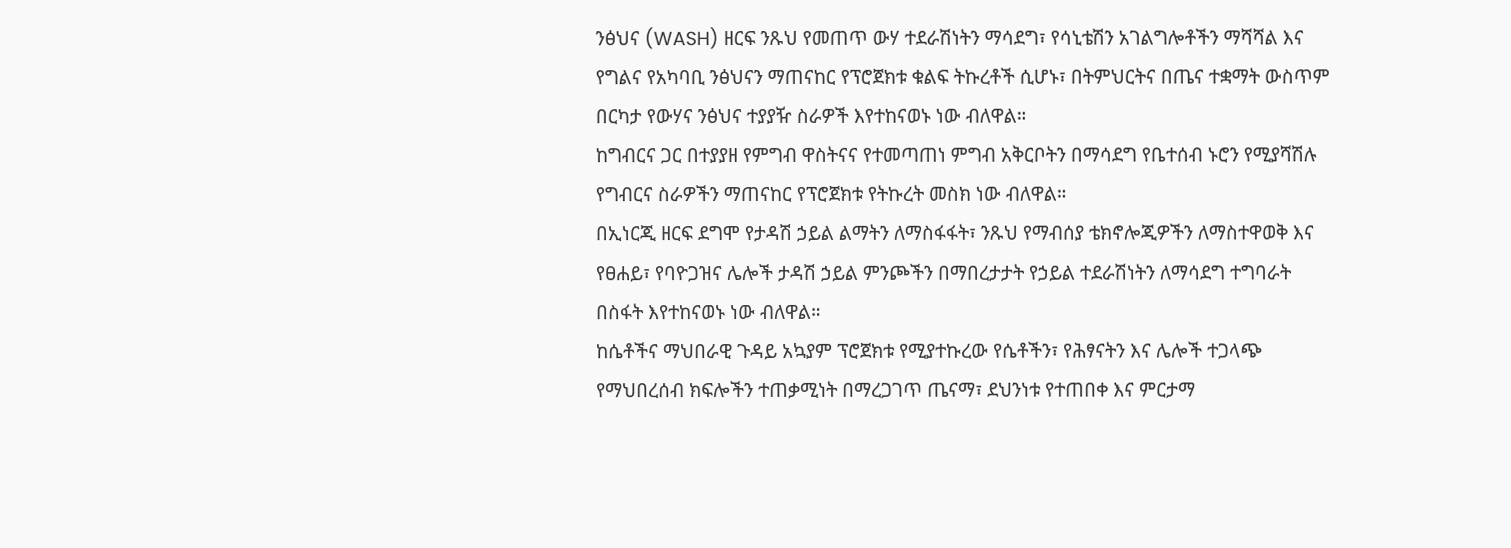ንፅህና (WASH) ዘርፍ ንጹህ የመጠጥ ውሃ ተደራሽነትን ማሳደግ፣ የሳኒቴሽን አገልግሎቶችን ማሻሻል እና የግልና የአካባቢ ንፅህናን ማጠናከር የፕሮጀክቱ ቁልፍ ትኩረቶች ሲሆኑ፣ በትምህርትና በጤና ተቋማት ውስጥም በርካታ የውሃና ንፅህና ተያያዥ ስራዎች እየተከናወኑ ነው ብለዋል።
ከግብርና ጋር በተያያዘ የምግብ ዋስትናና የተመጣጠነ ምግብ አቅርቦትን በማሳደግ የቤተሰብ ኑሮን የሚያሻሽሉ የግብርና ስራዎችን ማጠናከር የፕሮጀክቱ የትኩረት መስክ ነው ብለዋል።
በኢነርጂ ዘርፍ ደግሞ የታዳሽ ኃይል ልማትን ለማስፋፋት፣ ንጹህ የማብሰያ ቴክኖሎጂዎችን ለማስተዋወቅ እና የፀሐይ፣ የባዮጋዝና ሌሎች ታዳሽ ኃይል ምንጮችን በማበረታታት የኃይል ተደራሽነትን ለማሳደግ ተግባራት በስፋት እየተከናወኑ ነው ብለዋል።
ከሴቶችና ማህበራዊ ጉዳይ አኳያም ፕሮጀክቱ የሚያተኩረው የሴቶችን፣ የሕፃናትን እና ሌሎች ተጋላጭ የማህበረሰብ ክፍሎችን ተጠቃሚነት በማረጋገጥ ጤናማ፣ ደህንነቱ የተጠበቀ እና ምርታማ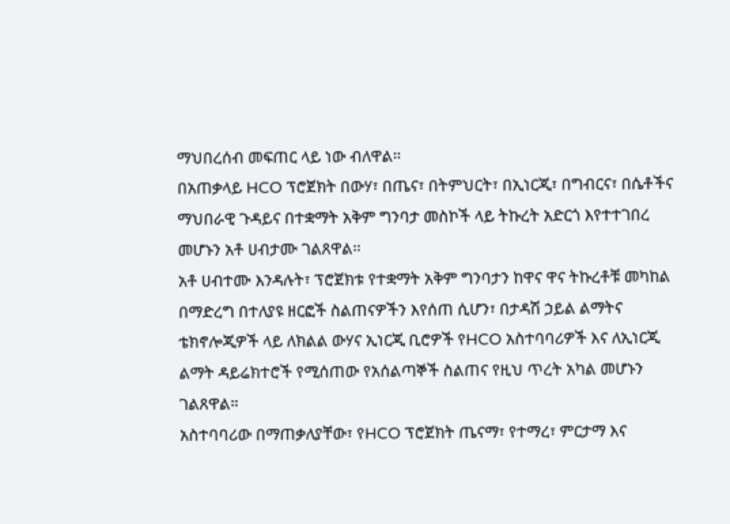ማህበረሰብ መፍጠር ላይ ነው ብለዋል።
በአጠቃላይ HCO ፕሮጀክት በውሃ፣ በጤና፣ በትምህርት፣ በኢነርጂ፣ በግብርና፣ በሴቶችና ማህበራዊ ጉዳይና በተቋማት አቅም ግንባታ መስኮች ላይ ትኩረት አድርጎ እየተተገበረ መሆኑን አቶ ሀብታሙ ገልጸዋል።
አቶ ሀብተሙ እንዳሉት፣ ፕሮጀክቱ የተቋማት አቅም ግንባታን ከዋና ዋና ትኩረቶቹ መካከል በማድረግ በተለያዩ ዘርፎች ስልጠናዎችን እየሰጠ ሲሆን፣ በታዳሽ ኃይል ልማትና ቴክኖሎጂዎች ላይ ለክልል ውሃና ኢነርጂ ቢሮዎች የHCO አስተባባሪዎች እና ለኢነርጂ ልማት ዳይሬክተሮች የሚሰጠው የአሰልጣኞች ስልጠና የዚህ ጥረት አካል መሆኑን ገልጸዋል።
አስተባባሪው በማጠቃለያቸው፣ የHCO ፕሮጀክት ጤናማ፣ የተማረ፣ ምርታማ እና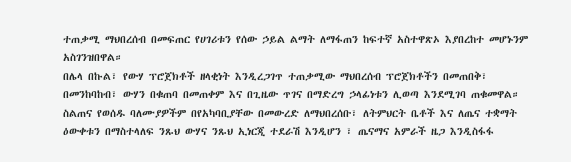ተጠቃሚ ማህበረሰብ በመፍጠር የሀገሪቱን የሰው ኃይል ልማት ለማፋጠን ከፍተኛ አስተዋጽኦ እያበረከተ መሆኑንም አስገንዝበዋል።
በሌላ በኩል፣ የውሃ ፕሮጀክቶች ዘላቂነት እንዲረጋገጥ ተጠቃሚው ማህበረሰብ ፕሮጀክቶችን በመጠበቅ፣ በመንከባከብ፣ ውሃን በቁጠባ በመጠቀም እና በጊዜው ጥገና በማድረግ ኃላፊነቱን ሊወጣ እንደሚገባ ጠቁመዋል።
ስልጠና የወሰዱ ባለሙያዎችም በየአካባቢያቸው በመውረድ ለማህበረሰቡ፣ ለትምህርት ቤቶች እና ለጤና ተቋማት ዕውቀቱን በማስተላለፍ ንጹህ ውሃና ንጹህ ኢነርጂ ተደራሽ እንዲሆን ፣ ጤናማና አምራች ዜጋ እንዲስፋፋ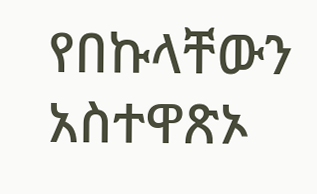የበኩላቸውን አስተዋጽኦ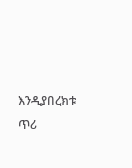እንዲያበረክቱ ጥሪ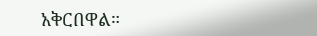አቅርበዋል።